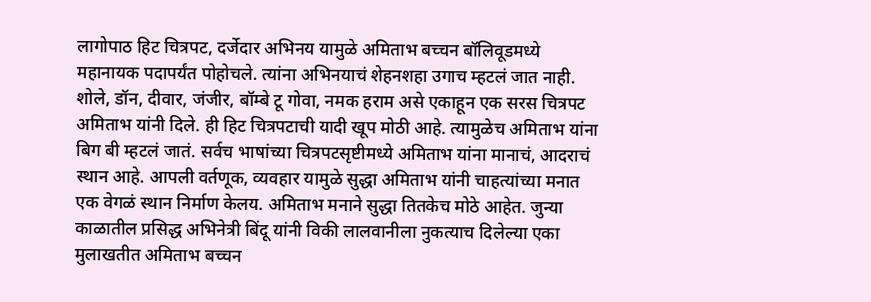लागोपाठ हिट चित्रपट, दर्जेदार अभिनय यामुळे अमिताभ बच्चन बॉलिवूडमध्ये महानायक पदापर्यंत पोहोचले. त्यांना अभिनयाचं शेहनशहा उगाच म्हटलं जात नाही. शोले, डॉन, दीवार, जंजीर, बॉम्बे टू गोवा, नमक हराम असे एकाहून एक सरस चित्रपट अमिताभ यांनी दिले. ही हिट चित्रपटाची यादी खूप मोठी आहे. त्यामुळेच अमिताभ यांना बिग बी म्हटलं जातं. सर्वच भाषांच्या चित्रपटसृष्टीमध्ये अमिताभ यांना मानाचं, आदराचं स्थान आहे. आपली वर्तणूक, व्यवहार यामुळे सुद्धा अमिताभ यांनी चाहत्यांच्या मनात एक वेगळं स्थान निर्माण केलय. अमिताभ मनाने सुद्धा तितकेच मोठे आहेत. जुन्या काळातील प्रसिद्ध अभिनेत्री बिंदू यांनी विकी लालवानीला नुकत्याच दिलेल्या एका मुलाखतीत अमिताभ बच्चन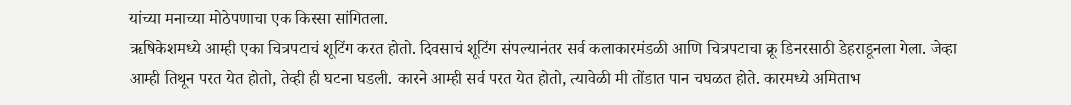यांच्या मनाच्या मोठेपणाचा एक किस्सा सांगितला.
ऋषिकेशमध्ये आम्ही एका चित्रपटाचं शूटिंग करत होतो. दिवसाचं शूटिंग संपल्यानंतर सर्व कलाकारमंडळी आणि चित्रपटाचा क्रू डिनरसाठी डेहराडूनला गेला. जेव्हा आम्ही तिथून परत येत होतो, तेव्ही ही घटना घडली. कारने आम्ही सर्व परत येत होतो, त्यावेळी मी तोंडात पान चघळत होते. कारमध्ये अमिताभ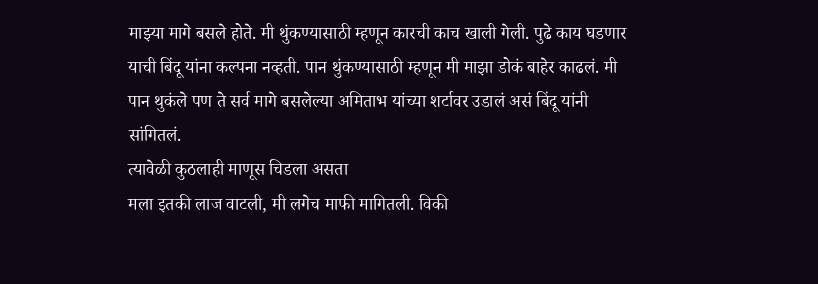माझ्या मागे बसले होते. मी थुंकण्यासाठी म्हणून कारची काच खाली गेली. पुढे काय घडणार याची बिंदू यांना कल्पना नव्हती. पान थुंकण्यासाठी म्हणून मी माझा डोकं बाहेर काढलं. मी पान थुकंले पण ते सर्व मागे बसलेल्या अमिताभ यांच्या शर्टावर उडालं असं बिंदू यांनी सांगितलं.
त्यावेळी कुठलाही माणूस चिडला असता
मला इतकी लाज वाटली, मी लगेच माफी मागितली. विकी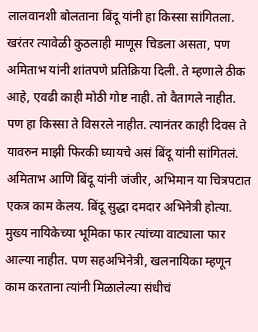लालवानशी बोलताना बिंदू यांनी हा किस्सा सांगितला. खरंतर त्यावेळी कुठलाही माणूस चिडला असता, पण अमिताभ यांनी शांतपणे प्रतिक्रिया दिली. ते म्हणाले ठीक आहे, एवढी काही मोठी गोष्ट नाही. तो वैतागले नाहीत. पण हा किस्सा ते विसरले नाहीत. त्यानंतर काही दिवस ते यावरुन माझी फिरकी घ्यायचे असं बिंदू यांनी सांगितलं. अमिताभ आणि बिंदू यांनी जंजीर, अभिमान या चित्रपटात एकत्र काम केलय. बिंदू सुद्धा दमदार अभिनेत्री होत्या. मुख्य नायिकेच्या भूमिका फार त्यांच्या वाट्याला फार आल्या नाहीत. पण सहअभिनेत्री, खलनायिका म्हणून काम करताना त्यांनी मिळालेल्या संधीचं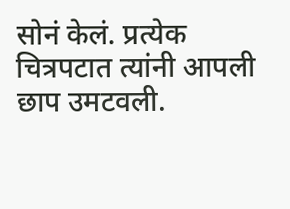सोनं केलं. प्रत्येक चित्रपटात त्यांनी आपली छाप उमटवली.